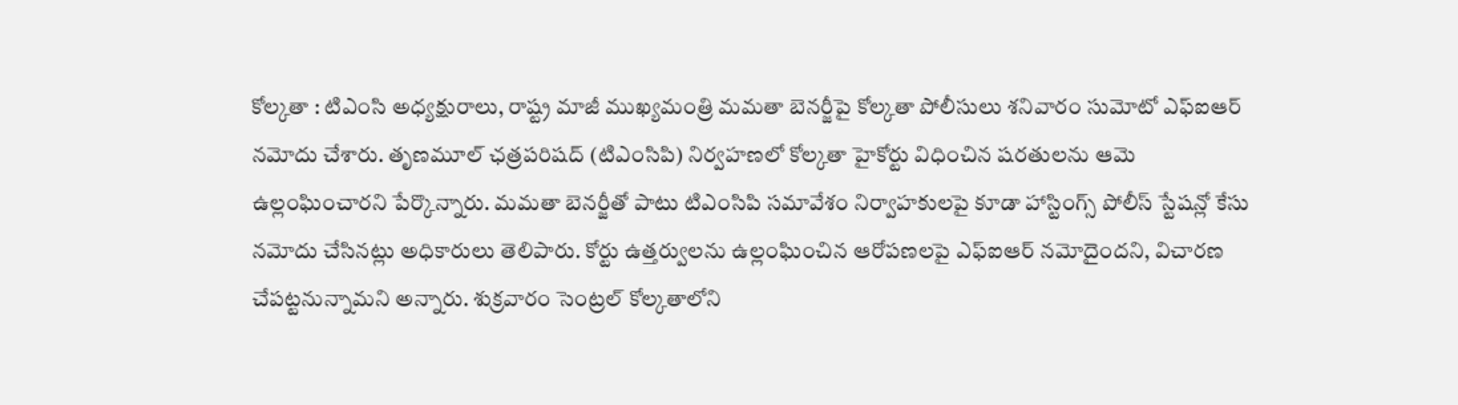కోల్కతా : టిఎంసి అధ్యక్షురాలు, రాష్ట్ర మాజీ ముఖ్యమంత్రి మమతా బెనర్జీపై కోల్కతా పోలీసులు శనివారం సుమోటో ఎఫ్ఐఆర్ నమోదు చేశారు. తృణమూల్ ఛత్రపరిషద్ (టిఎంసిపి) నిర్వహణలో కోల్కతా హైకోర్టు విధించిన షరతులను ఆమె ఉల్లంఘించారని పేర్కొన్నారు. మమతా బెనర్జీతో పాటు టిఎంసిపి సమావేశం నిర్వాహకులపై కూడా హాస్టింగ్స్ పోలీస్ స్టేషన్లో కేసు నమోదు చేసినట్లు అధికారులు తెలిపారు. కోర్టు ఉత్తర్వులను ఉల్లంఘించిన ఆరోపణలపై ఎఫ్ఐఆర్ నమోదైందని, విచారణ చేపట్టనున్నామని అన్నారు. శుక్రవారం సెంట్రల్ కోల్కతాలోని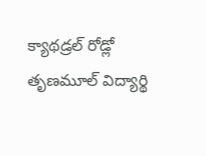క్యాథడ్రల్ రోడ్లో తృణమూల్ విద్యార్థి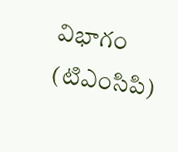విభాగం (టిఎంసిపి)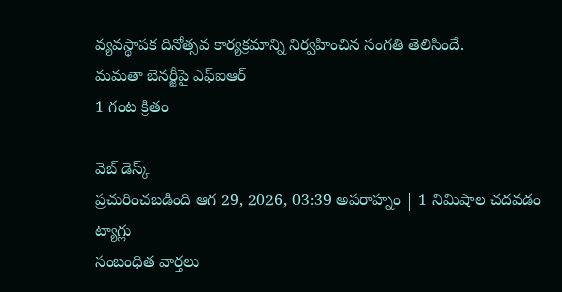వ్యవస్థాపక దినోత్సవ కార్యక్రమాన్ని నిర్వహించిన సంగతి తెలిసిందే.
మమతా బెనర్జీపై ఎఫ్ఐఆర్
1 గంట క్రితం

వెబ్ డెస్క్
ప్రచురించబడింది ఆగ 29, 2026, 03:39 అపరాహ్నం | 1 నిమిషాల చదవడం
ట్యాగ్లు
సంబంధిత వార్తలు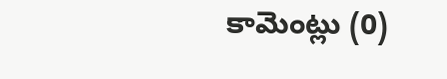కామెంట్లు (0)